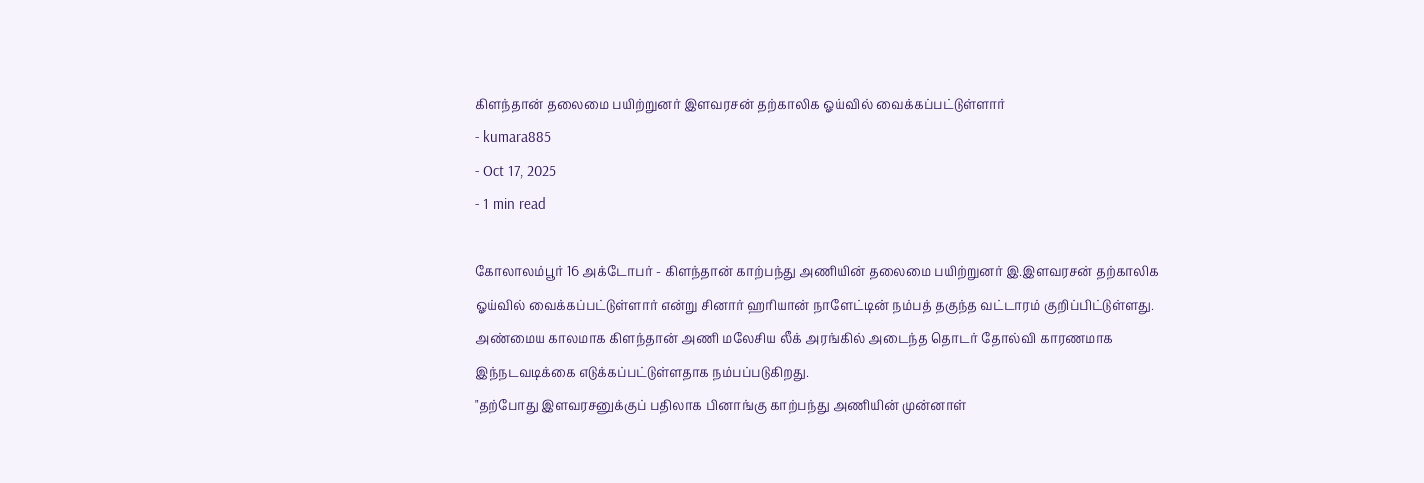கிளந்தான் தலைமை பயிற்றுனர் இளவரசன் தற்காலிக ஓய்வில் வைக்கப்பட்டுள்ளார்
- kumara885
- Oct 17, 2025
- 1 min read

கோலாலம்பூர் 16 அக்டோபர் - கிளந்தான் காற்பந்து அணியின் தலைமை பயிற்றுனர் இ.இளவரசன் தற்காலிக ஓய்வில் வைக்கப்பட்டுள்ளார் என்று சினார் ஹரியான் நாளேட்டின் நம்பத் தகுந்த வட்டாரம் குறிப்பிட்டுள்ளது.
அண்மைய காலமாக கிளந்தான் அணி மலேசிய லீக் அரங்கில் அடைந்த தொடர் தோல்வி காரணமாக இந்நடவடிக்கை எடுக்கப்பட்டுள்ளதாக நம்பப்படுகிறது.
"தற்போது இளவரசனுக்குப் பதிலாக பினாங்கு காற்பந்து அணியின் முன்னாள்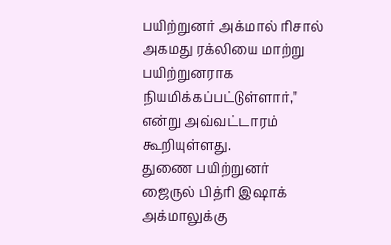பயிற்றுனர் அக்மால் ரிசால் அகமது ரக்லியை மாற்று பயிற்றுனராக நியமிக்கப்பட்டுள்ளார்," என்று அவ்வட்டாரம் கூறியுள்ளது.
துணை பயிற்றுனர் ஜைருல் பித்ரி இஷாக் அக்மாலுக்கு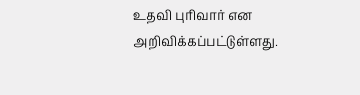உதவி புரிவார் என அறிவிக்கப்பட்டுள்ளது.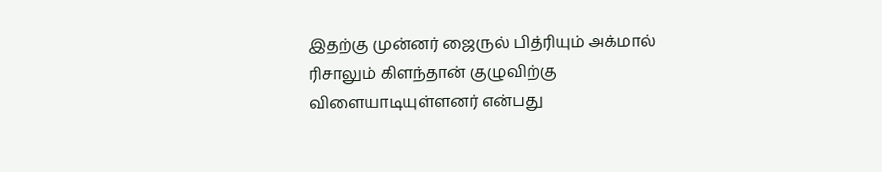இதற்கு முன்னர் ஜைருல் பித்ரியும் அக்மால் ரிசாலும் கிளந்தான் குழுவிற்கு விளையாடியுள்ளனர் என்பது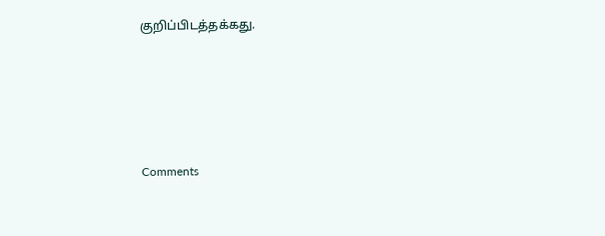குறிப்பிடத்தக்கது.





Comments